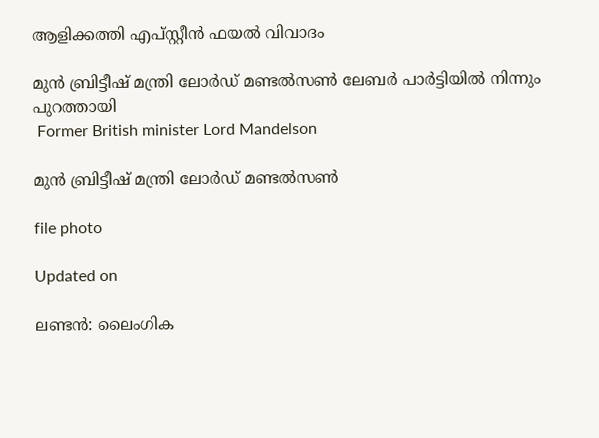ആളിക്കത്തി എപ്സ്റ്റീൻ ഫയൽ വിവാദം

മുൻ ബ്രിട്ടീഷ് മന്ത്രി ലോർഡ് മണ്ടൽസൺ ലേബർ പാർട്ടിയിൽ നിന്നും പുറത്തായി
 Former British minister Lord Mandelson

മുൻ ബ്രിട്ടീഷ് മന്ത്രി ലോർഡ് മണ്ടൽസൺ

file photo

Updated on

ലണ്ടൻ: ലൈംഗിക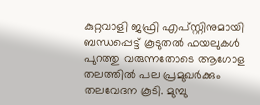കുറ്റവാളി ജഫ്രി എപ്സ്റ്റിനുമായി ബന്ധപ്പെട്ട് കൂടുതൽ ഫയലുകൾ പുറത്തു വരുന്നതോടെ ആഗോള തലത്തിൽ പല പ്രമുഖർക്കും തലവേദന കൂടി. മുമ്പു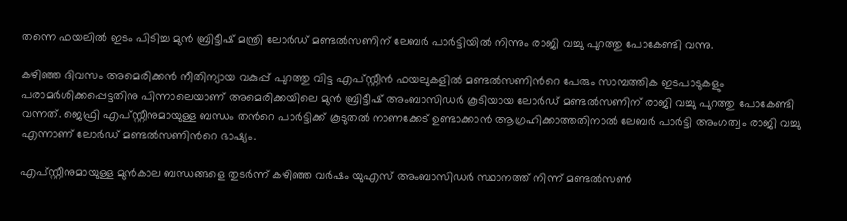തന്നെ ഫയലിൽ ഇടം പിടിച്ച മുൻ ബ്രിട്ടീഷ് മന്ത്രി ലോർഡ് മണ്ടൽസണിന് ലേബർ പാർട്ടിയിൽ നിന്നും രാജി വച്ചു പുറത്തു പോകേണ്ടി വന്നു.

കഴിഞ്ഞ ദിവസം അമെരിക്കൻ നീതിന്യായ വകുപ്പ് പുറത്തു വിട്ട എപ്സ്റ്റീൻ ഫയലുകളിൽ മണ്ടൽസണിന്‍റെ പേരും സാമ്പത്തിക ഇടപാടുകളും പരാമർശിക്കപ്പെട്ടതിനു പിന്നാലെയാണ് അമെരിക്കയിലെ മുൻ ബ്രിട്ടീഷ് അംബാസിഡർ കൂടിയായ ലോർഡ് മണ്ടൽസണിന് രാജി വച്ചു പുറത്തു പോകേണ്ടി വന്നത്. ജെഫ്രി എപ്സ്റ്റീനുമായുള്ള ബന്ധം തന്‍റെ പാർട്ടിക്ക് കൂടുതൽ നാണക്കേട് ഉണ്ടാക്കാൻ ആഗ്രഹിക്കാത്തതിനാൽ ലേബർ പാർട്ടി അംഗത്വം രാജി വച്ചു എന്നാണ് ലോർഡ് മണ്ടൽസണിന്‍റെ ഭാഷ്യം.

എപ്സ്റ്റീനുമായുള്ള മുൻകാല ബന്ധങ്ങളെ തുടർന്ന് കഴിഞ്ഞ വർഷം യുഎസ് അംബാസിഡർ സ്ഥാനത്ത് നിന്ന് മണ്ടൽസൺ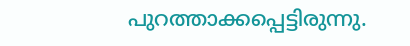പുറത്താക്കപ്പെട്ടിരുന്നു.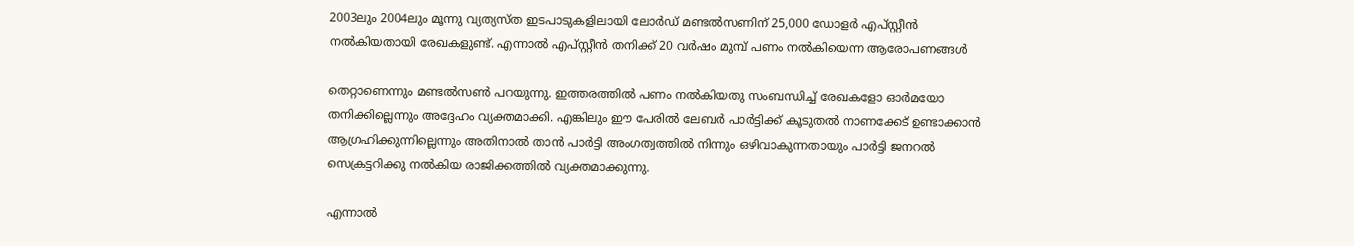2003ലും 2004ലും മൂന്നു വ്യത്യസ്ത ഇടപാടുകളിലായി ലോർഡ് മണ്ടൽസണിന് 25,000 ഡോളർ എപ്സ്റ്റീൻ നൽകിയതായി രേഖകളുണ്ട്. എന്നാൽ എപ്സ്റ്റീൻ തനിക്ക് 20 വർഷം മുമ്പ് പണം നൽകിയെന്ന ആരോപണങ്ങൾ

തെറ്റാണെന്നും മണ്ടൽസൺ പറയുന്നു. ഇത്തരത്തിൽ പണം നൽകിയതു സംബന്ധിച്ച് രേഖകളോ ഓർമയോ തനിക്കില്ലെന്നും അദ്ദേഹം വ്യക്തമാക്കി. എങ്കിലും ഈ പേരിൽ ലേബർ പാർട്ടിക്ക് കൂടുതൽ നാണക്കേട് ഉണ്ടാക്കാൻ ആഗ്രഹിക്കുന്നില്ലെന്നും അതിനാൽ താൻ പാർട്ടി അംഗത്വത്തിൽ നിന്നും ഒഴിവാകുന്നതായും പാർട്ടി ജനറൽ സെക്രട്ടറിക്കു നൽകിയ രാജിക്കത്തിൽ വ്യക്തമാക്കുന്നു.

എന്നാല്‍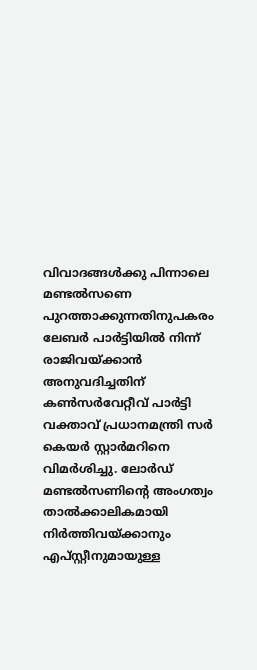വിവാദങ്ങള്‍ക്കു പിന്നാലെ മണ്ടല്‍സണെ പുറത്താക്കുന്നതിനുപകരം ലേബര്‍ പാര്‍ട്ടിയില്‍ നിന്ന് രാജിവയ്ക്കാന്‍ അനുവദിച്ചതിന് കണ്‍സര്‍വേറ്റീവ് പാര്‍ട്ടി വക്താവ് പ്രധാനമന്ത്രി സര്‍ കെയര്‍ സ്റ്റാര്‍മറിനെ വിമര്‍ശിച്ചു. ലോര്‍ഡ് മണ്ടല്‍സണിന്‍റെ അംഗത്വം താല്‍ക്കാലികമായി നിര്‍ത്തിവയ്ക്കാനും എപ്സ്റ്റീനുമായുള്ള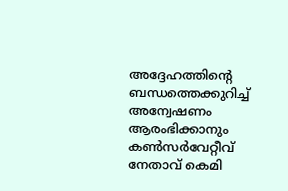അദ്ദേഹത്തിന്‍റെ ബന്ധത്തെക്കുറിച്ച് അന്വേഷണം ആരംഭിക്കാനും കണ്‍സര്‍വേറ്റീവ് നേതാവ് കെമി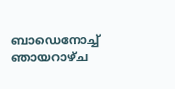ബാഡെനോച്ച് ഞായറാഴ്ച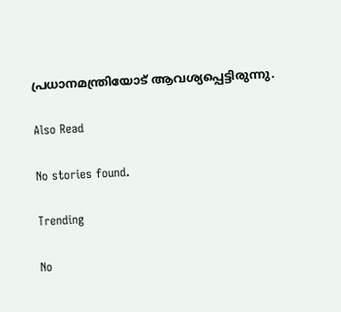പ്രധാനമന്ത്രിയോട് ആവശ്യപ്പെട്ടിരുന്നു.

Also Read

No stories found.

Trending

No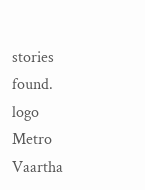stories found.
logo
Metro Vaartha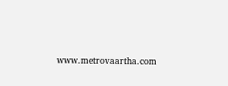www.metrovaartha.com